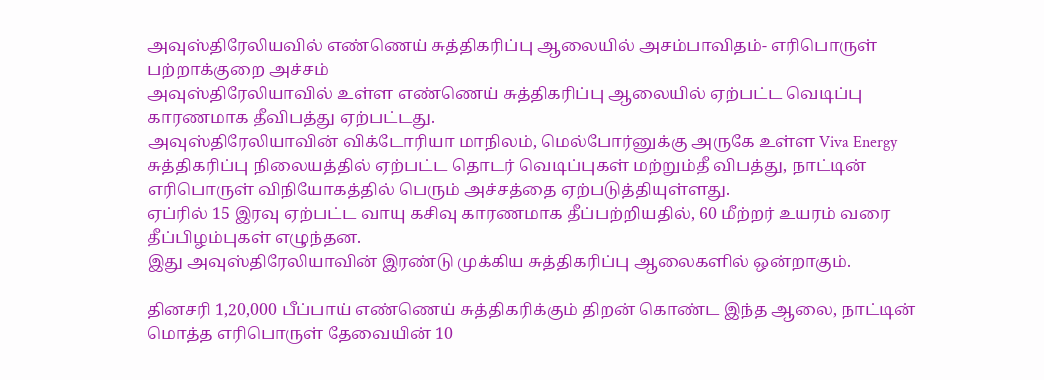அவுஸ்திரேலியவில் எண்ணெய் சுத்திகரிப்பு ஆலையில் அசம்பாவிதம்- எரிபொருள் பற்றாக்குறை அச்சம்
அவுஸ்திரேலியாவில் உள்ள எண்ணெய் சுத்திகரிப்பு ஆலையில் ஏற்பட்ட வெடிப்பு காரணமாக தீவிபத்து ஏற்பட்டது.
அவுஸ்திரேலியாவின் விக்டோரியா மாநிலம், மெல்போர்னுக்கு அருகே உள்ள Viva Energy சுத்திகரிப்பு நிலையத்தில் ஏற்பட்ட தொடர் வெடிப்புகள் மற்றும்தீ விபத்து, நாட்டின் எரிபொருள் விநியோகத்தில் பெரும் அச்சத்தை ஏற்படுத்தியுள்ளது.
ஏப்ரில் 15 இரவு ஏற்பட்ட வாயு கசிவு காரணமாக தீப்பற்றியதில், 60 மீற்றர் உயரம் வரை தீப்பிழம்புகள் எழுந்தன.
இது அவுஸ்திரேலியாவின் இரண்டு முக்கிய சுத்திகரிப்பு ஆலைகளில் ஒன்றாகும்.

தினசரி 1,20,000 பீப்பாய் எண்ணெய் சுத்திகரிக்கும் திறன் கொண்ட இந்த ஆலை, நாட்டின் மொத்த எரிபொருள் தேவையின் 10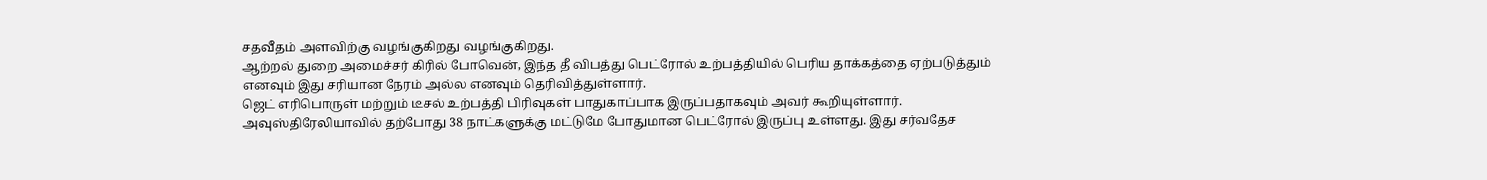சதவீதம் அளவிற்கு வழங்குகிறது வழங்குகிறது.
ஆற்றல் துறை அமைச்சர் கிரில் போவென், இந்த தீ விபத்து பெட்ரோல் உற்பத்தியில் பெரிய தாக்கத்தை ஏற்படுத்தும் எனவும் இது சரியான நேரம் அல்ல எனவும் தெரிவித்துள்ளார்.
ஜெட் எரிபொருள் மற்றும் டீசல் உற்பத்தி பிரிவுகள் பாதுகாப்பாக இருப்பதாகவும் அவர் கூறியுள்ளார்.
அவுஸ்திரேலியாவில் தற்போது 38 நாட்களுக்கு மட்டுமே போதுமான பெட்ரோல் இருப்பு உள்ளது. இது சர்வதேச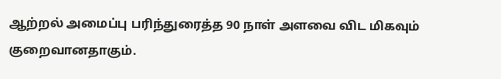ஆற்றல் அமைப்பு பரிந்துரைத்த 90 நாள் அளவை விட மிகவும் குறைவானதாகும்.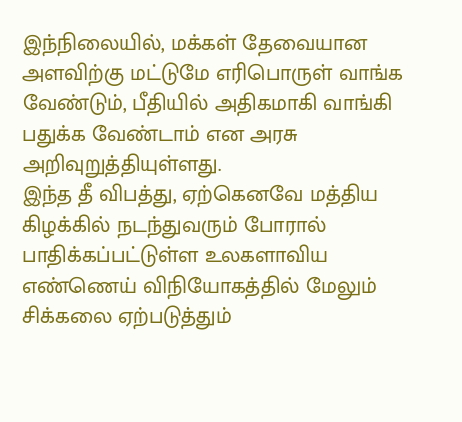இந்நிலையில், மக்கள் தேவையான அளவிற்கு மட்டுமே எரிபொருள் வாங்க வேண்டும், பீதியில் அதிகமாகி வாங்கி பதுக்க வேண்டாம் என அரசு அறிவுறுத்தியுள்ளது.
இந்த தீ விபத்து, ஏற்கெனவே மத்திய கிழக்கில் நடந்துவரும் போரால் பாதிக்கப்பட்டுள்ள உலகளாவிய எண்ணெய் விநியோகத்தில் மேலும் சிக்கலை ஏற்படுத்தும்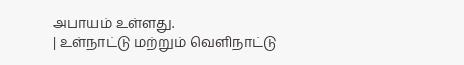அபாயம் உள்ளது.
| உள்நாட்டு மற்றும் வெளிநாட்டு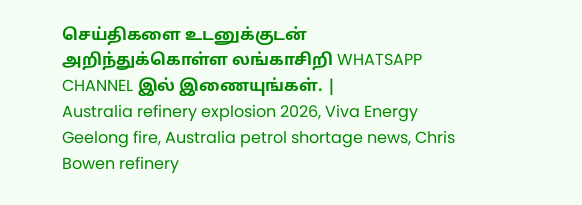செய்திகளை உடனுக்குடன் அறிந்துக்கொள்ள லங்காசிறி WHATSAPP CHANNEL இல் இணையுங்கள். |
Australia refinery explosion 2026, Viva Energy Geelong fire, Australia petrol shortage news, Chris Bowen refinery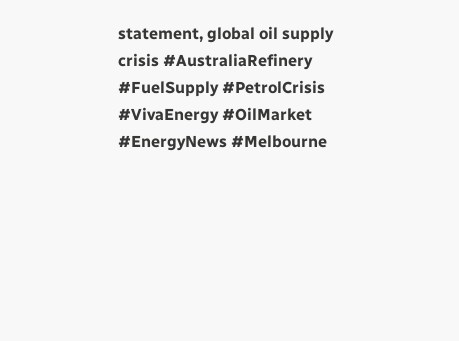statement, global oil supply crisis #AustraliaRefinery #FuelSupply #PetrolCrisis #VivaEnergy #OilMarket #EnergyNews #Melbourne